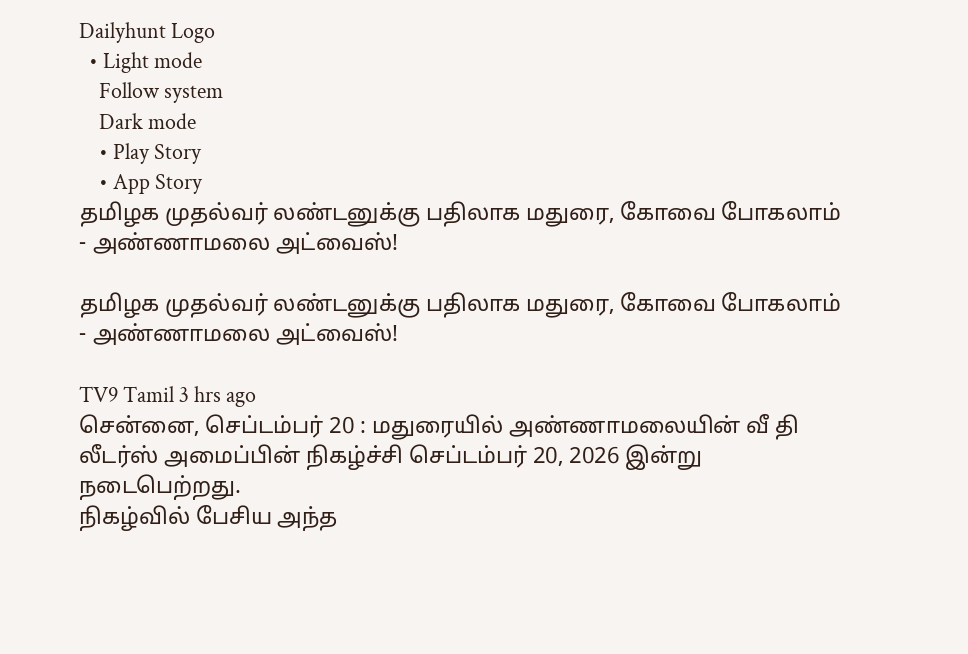Dailyhunt Logo
  • Light mode
    Follow system
    Dark mode
    • Play Story
    • App Story
தமிழக முதல்வர் லண்டனுக்கு பதிலாக மதுரை, கோவை போகலாம் - அண்ணாமலை அட்வைஸ்!

தமிழக முதல்வர் லண்டனுக்கு பதிலாக மதுரை, கோவை போகலாம் - அண்ணாமலை அட்வைஸ்!

TV9 Tamil 3 hrs ago
சென்னை, செப்டம்பர் 20 : மதுரையில் அண்ணாமலையின் வீ தி லீடர்ஸ் அமைப்பின் நிகழ்ச்சி செப்டம்பர் 20, 2026 இன்று நடைபெற்றது.
நிகழ்வில் பேசிய அந்த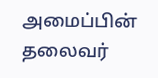அமைப்பின் தலைவர்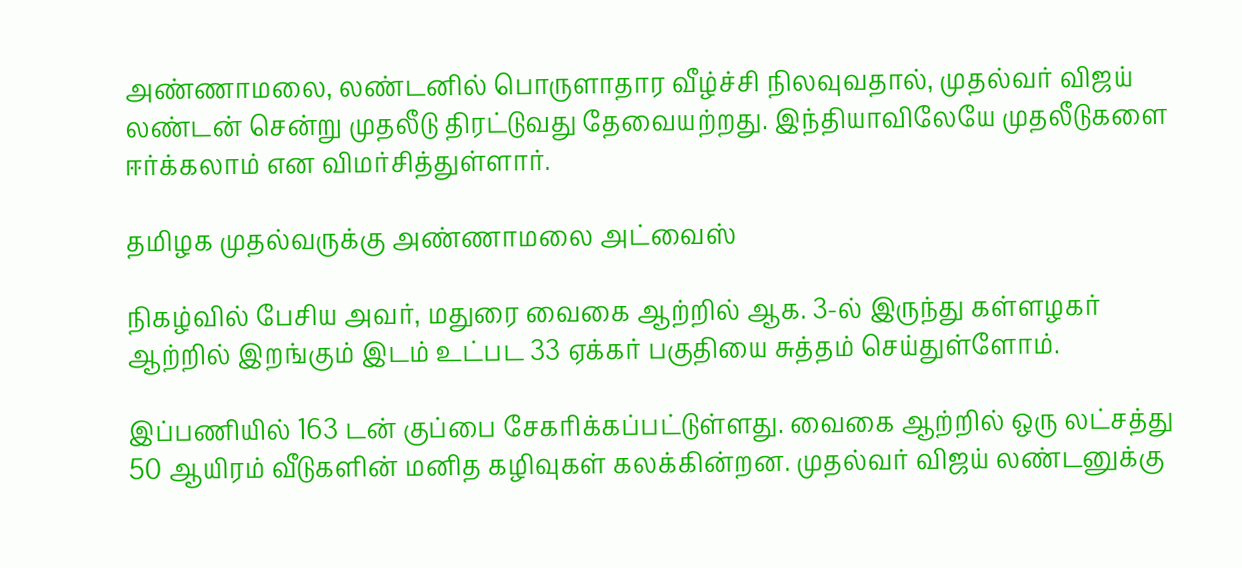அண்ணாமலை, லண்டனில் பொருளாதார வீழ்ச்சி நிலவுவதால், முதல்வர் விஜய் லண்டன் சென்று முதலீடு திரட்டுவது தேவையற்றது. இந்தியாவிலேயே முதலீடுகளை ஈர்க்கலாம் என விமர்சித்துள்ளார்.

தமிழக முதல்வருக்கு அண்ணாமலை அட்வைஸ்

நிகழ்வில் பேசிய அவர், மதுரை வைகை ஆற்றில் ஆக. 3-ல் இருந்து கள்ளழகர் ஆற்றில் இறங்கும் இடம் உட்பட 33 ஏக்கர் பகுதியை சுத்தம் செய்துள்ளோம்.

இப்பணியில் 163 டன் குப்பை சேகரிக்கப்பட்டுள்ளது. வைகை ஆற்றில் ஒரு லட்சத்து 50 ஆயிரம் வீடுகளின் மனித கழிவுகள் கலக்கின்றன. முதல்வர் விஜய் லண்டனுக்கு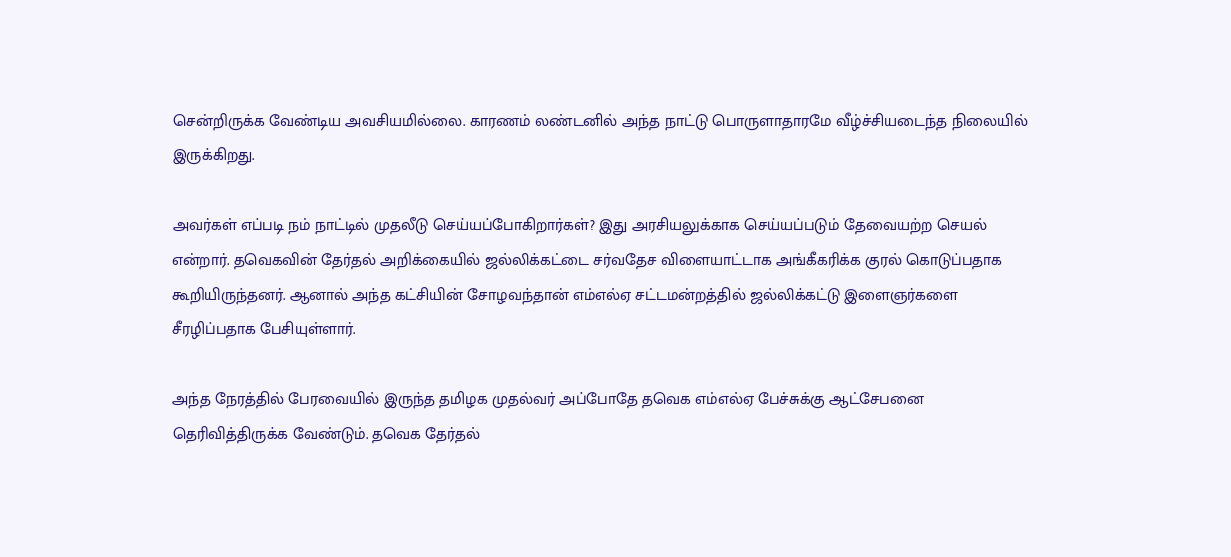சென்றிருக்க வேண்டிய அவசியமில்லை. காரணம் லண்டனில் அந்த நாட்டு பொருளாதாரமே வீழ்ச்சியடைந்த நிலையில் இருக்கிறது.

அவர்கள் எப்படி நம் நாட்டில் முதலீடு செய்யப்போகிறார்கள்? இது அரசியலுக்காக செய்யப்படும் தேவையற்ற செயல் என்றார். தவெகவின் தேர்தல் அறிக்கையில் ஜல்லிக்கட்டை சர்வதேச விளையாட்டாக அங்கீகரிக்க குரல் கொடுப்பதாக கூறியிருந்தனர். ஆனால் அந்த கட்சியின் சோழவந்தான் எம்எல்ஏ சட்டமன்றத்தில் ஜல்லிக்கட்டு இளைஞர்களை சீரழிப்பதாக பேசியுள்ளார்.

அந்த நேரத்தில் பேரவையில் இருந்த தமிழக முதல்வர் அப்போதே தவெக எம்எல்ஏ பேச்சுக்கு ஆட்சேபனை தெரிவித்திருக்க வேண்டும். தவெக தேர்தல்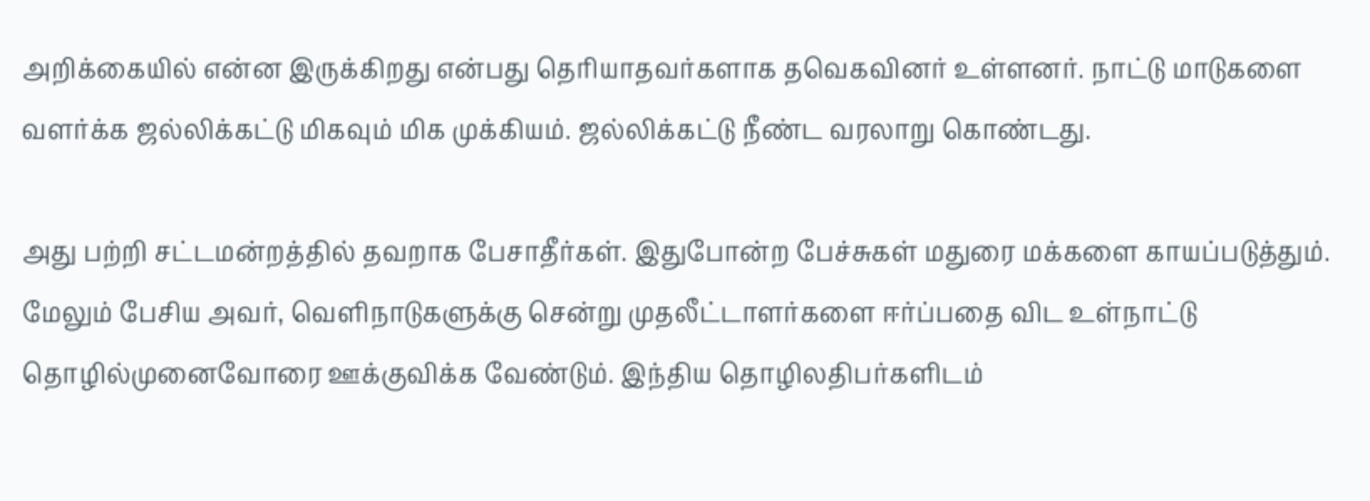அறிக்கையில் என்ன இருக்கிறது என்பது தெரியாதவர்களாக தவெகவினர் உள்ளனர். நாட்டு மாடுகளை வளர்க்க ஜல்லிக்கட்டு மிகவும் மிக முக்கியம். ஜல்லிக்கட்டு நீண்ட வரலாறு கொண்டது.

அது பற்றி சட்டமன்றத்தில் தவறாக பேசாதீர்கள். இதுபோன்ற பேச்சுகள் மதுரை மக்களை காயப்படுத்தும். மேலும் பேசிய அவர், வெளிநாடுகளுக்கு சென்று முதலீட்டாளர்களை ஈர்ப்பதை விட உள்நாட்டு தொழில்முனைவோரை ஊக்குவிக்க வேண்டும். இந்திய தொழிலதிபர்களிடம்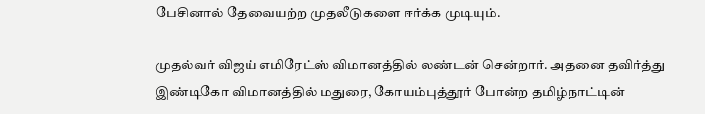பேசினால் தேவையற்ற முதலீடுகளை ஈர்க்க முடியும்.

முதல்வர் விஜய் எமிரேட்ஸ் விமானத்தில் லண்டன் சென்றார். அதனை தவிர்த்து இண்டிகோ விமானத்தில் மதுரை, கோயம்புத்தூர் போன்ற தமிழ்நாட்டின்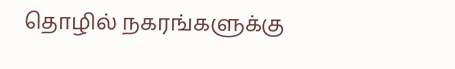தொழில் நகரங்களுக்கு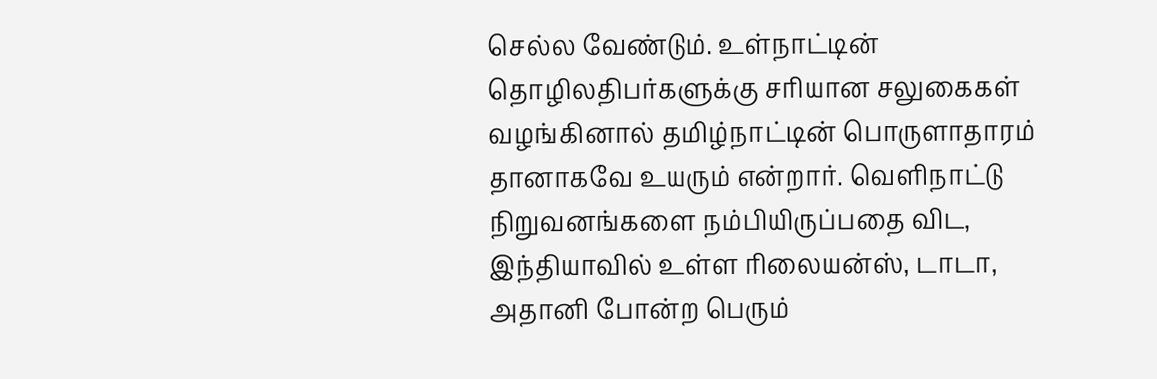செல்ல வேண்டும். உள்நாட்டின் தொழிலதிபர்களுக்கு சரியான சலுகைகள் வழங்கினால் தமிழ்நாட்டின் பொருளாதாரம் தானாகவே உயரும் என்றார். வெளிநாட்டு நிறுவனங்களை நம்பியிருப்பதை விட, இந்தியாவில் உள்ள ரிலையன்ஸ், டாடா, அதானி போன்ற பெரும்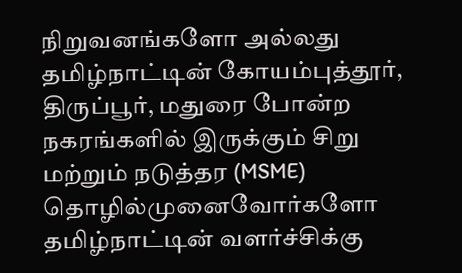நிறுவனங்களோ அல்லது தமிழ்நாட்டின் கோயம்புத்தூர், திருப்பூர், மதுரை போன்ற நகரங்களில் இருக்கும் சிறு மற்றும் நடுத்தர (MSME) தொழில்முனைவோர்களோ தமிழ்நாட்டின் வளர்ச்சிக்கு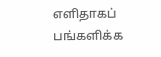எளிதாகப் பங்களிக்க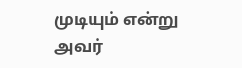முடியும் என்று அவர்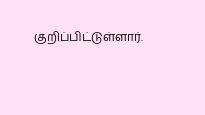குறிப்பிட்டுள்ளார்.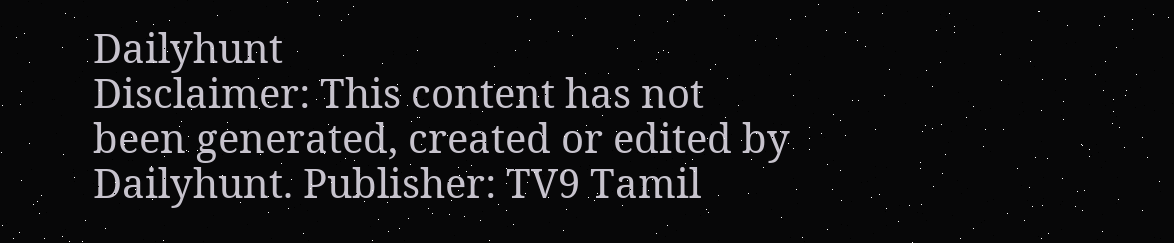Dailyhunt
Disclaimer: This content has not been generated, created or edited by Dailyhunt. Publisher: TV9 Tamil